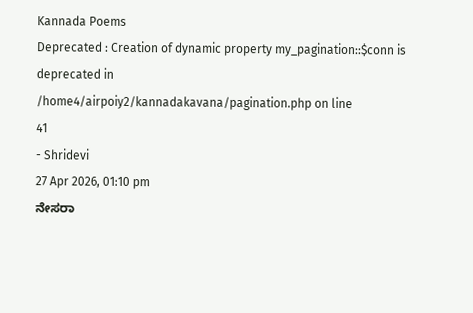Kannada Poems
Deprecated : Creation of dynamic property my_pagination::$conn is deprecated in
/home4/airpoiy2/kannadakavana/pagination.php on line
41
- Shridevi
27 Apr 2026, 01:10 pm
ನೇಸರಾ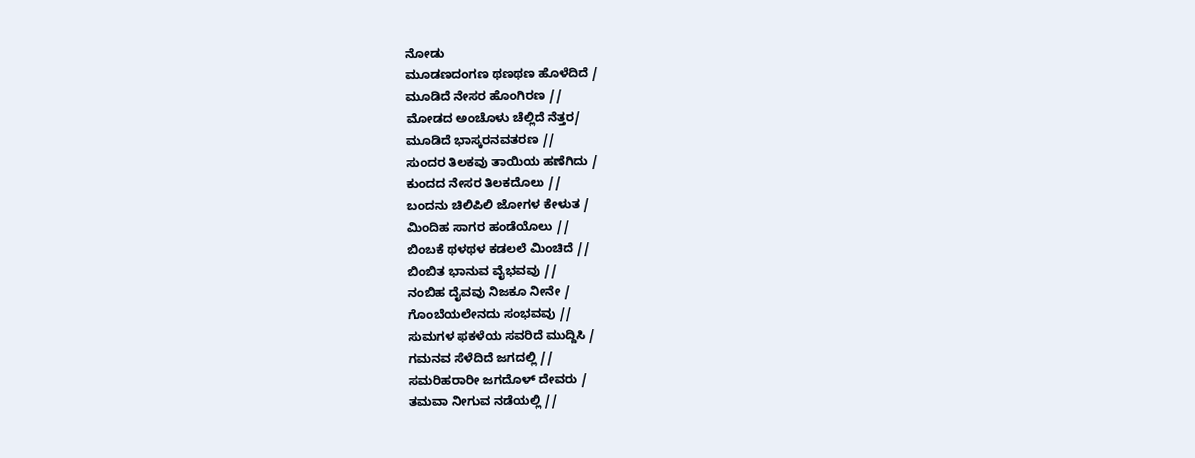ನೋಡು
ಮೂಡಣದಂಗಣ ಥಣಥಣ ಹೊಳೆದಿದೆ /
ಮೂಡಿದೆ ನೇಸರ ಹೊಂಗಿರಣ //
ಮೋಡದ ಅಂಚೊಳು ಚೆಲ್ಲಿದೆ ನೆತ್ತರ/
ಮೂಡಿದೆ ಭಾಸ್ಕರನವತರಣ //
ಸುಂದರ ತಿಲಕವು ತಾಯಿಯ ಹಣೆಗಿದು /
ಕುಂದದ ನೇಸರ ತಿಲಕದೊಲು //
ಬಂದನು ಚಿಲಿಪಿಲಿ ಜೋಗಳ ಕೇಳುತ /
ಮಿಂದಿಹ ಸಾಗರ ಹಂಡೆಯೊಲು //
ಬಿಂಬಕೆ ಥಳಥಳ ಕಡಲಲೆ ಮಿಂಚಿದೆ //
ಬಿಂಬಿತ ಭಾನುವ ವೈಭವವು //
ನಂಬಿಹ ದೈವವು ನಿಜಕೂ ನೀನೇ /
ಗೊಂಬೆಯಲೇನದು ಸಂಭವವು //
ಸುಮಗಳ ಫಕಳೆಯ ಸವರಿದೆ ಮುದ್ದಿಸಿ /
ಗಮನವ ಸೆಳೆದಿದೆ ಜಗದಲ್ಲಿ //
ಸಮರಿಹರಾರೀ ಜಗದೊಳ್ ದೇವರು /
ತಮವಾ ನೀಗುವ ನಡೆಯಲ್ಲಿ //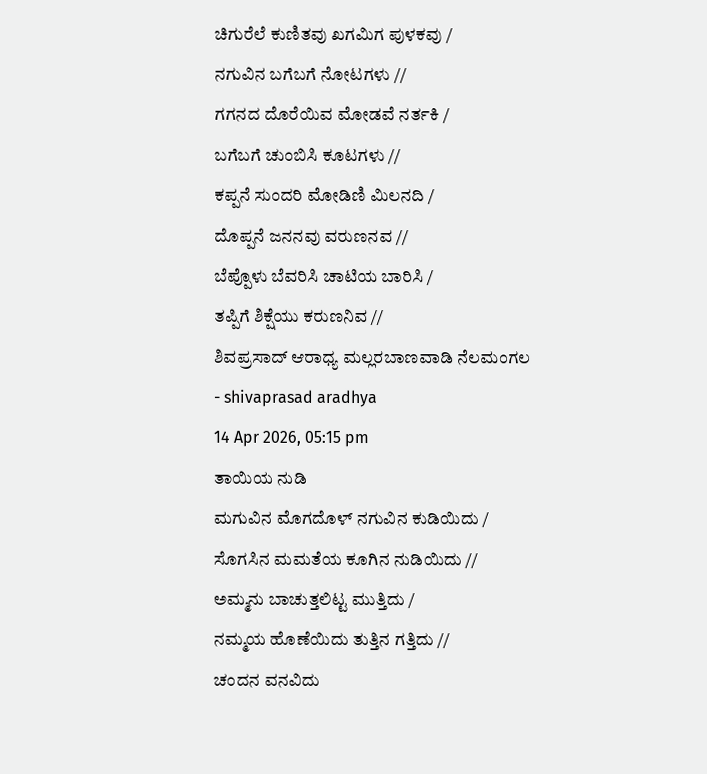ಚಿಗುರೆಲೆ ಕುಣಿತವು ಖಗಮಿಗ ಪುಳಕವು /
ನಗುವಿನ ಬಗೆಬಗೆ ನೋಟಗಳು //
ಗಗನದ ದೊರೆಯಿವ ಮೋಡವೆ ನರ್ತಕಿ /
ಬಗೆಬಗೆ ಚುಂಬಿಸಿ ಕೂಟಗಳು //
ಕಪ್ಪನೆ ಸುಂದರಿ ಮೋಡಿಣಿ ಮಿಲನದಿ /
ದೊಪ್ಪನೆ ಜನನವು ವರುಣನವ //
ಬೆಪ್ಪೊಳು ಬೆವರಿಸಿ ಚಾಟಿಯ ಬಾರಿಸಿ /
ತಪ್ಪಿಗೆ ಶಿಕ್ಷೆಯು ಕರುಣನಿವ //
ಶಿವಪ್ರಸಾದ್ ಆರಾಧ್ಯ ಮಲ್ಲರಬಾಣವಾಡಿ ನೆಲಮಂಗಲ
- shivaprasad aradhya
14 Apr 2026, 05:15 pm
ತಾಯಿಯ ನುಡಿ
ಮಗುವಿನ ಮೊಗದೊಳ್ ನಗುವಿನ ಕುಡಿಯಿದು /
ಸೊಗಸಿನ ಮಮತೆಯ ಕೂಗಿನ ನುಡಿಯಿದು //
ಅಮ್ಮನು ಬಾಚುತ್ತಲಿಟ್ಟ ಮುತ್ತಿದು /
ನಮ್ಮಯ ಹೊಣೆಯಿದು ತುತ್ತಿನ ಗತ್ತಿದು //
ಚಂದನ ವನವಿದು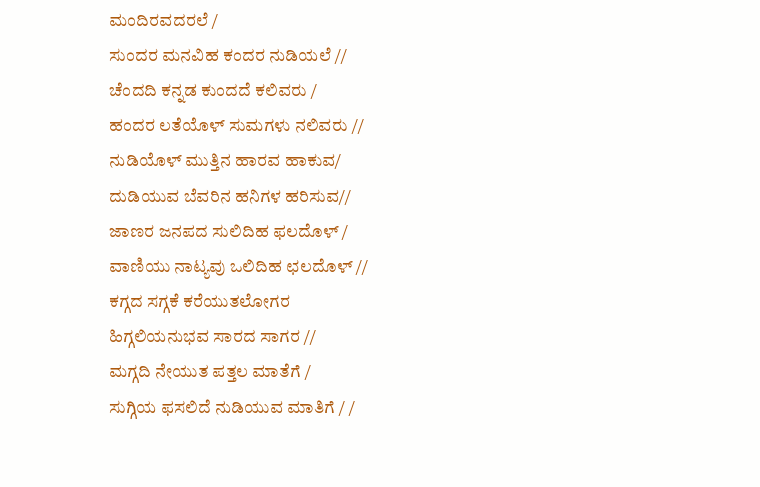ಮಂದಿರವದರಲೆ /
ಸುಂದರ ಮನವಿಹ ಕಂದರ ನುಡಿಯಲೆ //
ಚೆಂದದಿ ಕನ್ನಡ ಕುಂದದೆ ಕಲಿವರು /
ಹಂದರ ಲತೆಯೊಳ್ ಸುಮಗಳು ನಲಿವರು //
ನುಡಿಯೊಳ್ ಮುತ್ತಿನ ಹಾರವ ಹಾಕುವ/
ದುಡಿಯುವ ಬೆವರಿನ ಹನಿಗಳ ಹರಿಸುವ//
ಜಾಣರ ಜನಪದ ಸುಲಿದಿಹ ಫಲದೊಳ್ /
ವಾಣಿಯು ನಾಟ್ಯವು ಒಲಿದಿಹ ಛಲದೊಳ್ //
ಕಗ್ಗದ ಸಗ್ಗಕೆ ಕರೆಯುತಲೋಗರ
ಹಿಗ್ಗಲಿಯನುಭವ ಸಾರದ ಸಾಗರ //
ಮಗ್ಗದಿ ನೇಯುತ ಪತ್ತಲ ಮಾತೆಗೆ /
ಸುಗ್ಗಿಯ ಫಸಲಿದೆ ನುಡಿಯುವ ಮಾತಿಗೆ / /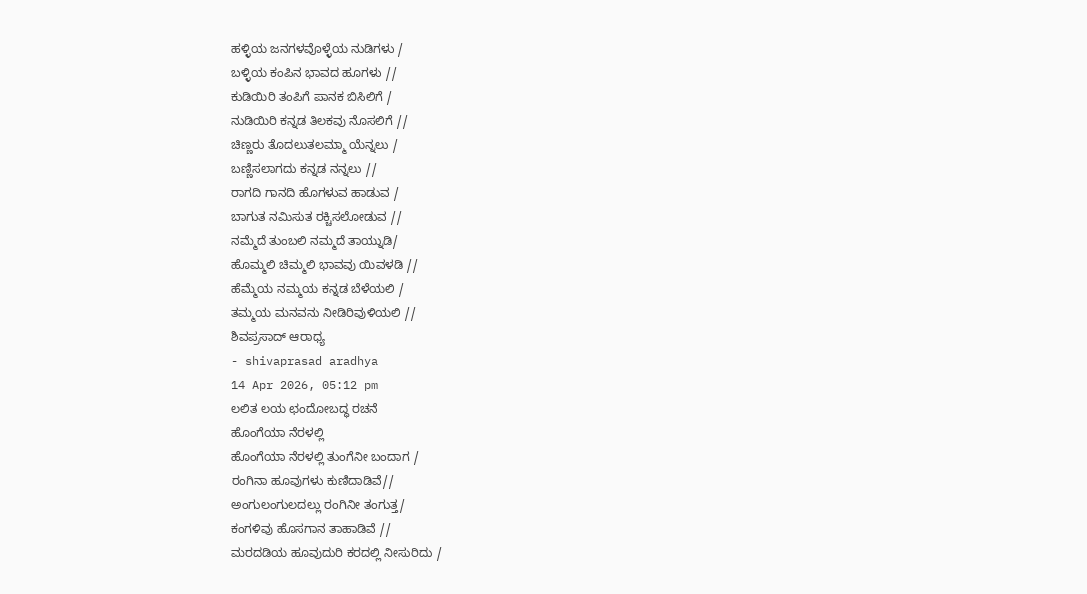ಹಳ್ಳಿಯ ಜನಗಳವೊಳ್ಳೆಯ ನುಡಿಗಳು /
ಬಳ್ಳಿಯ ಕಂಪಿನ ಭಾವದ ಹೂಗಳು //
ಕುಡಿಯಿರಿ ತಂಪಿಗೆ ಪಾನಕ ಬಿಸಿಲಿಗೆ /
ನುಡಿಯಿರಿ ಕನ್ನಡ ತಿಲಕವು ನೊಸಲಿಗೆ //
ಚಿಣ್ಣರು ತೊದಲುತಲಮ್ಮಾ ಯೆನ್ನಲು /
ಬಣ್ಣಿಸಲಾಗದು ಕನ್ನಡ ನನ್ನಲು //
ರಾಗದಿ ಗಾನದಿ ಹೊಗಳುವ ಹಾಡುವ /
ಬಾಗುತ ನಮಿಸುತ ರಕ್ಚಿಸಲೋಡುವ //
ನಮ್ಮೆದೆ ತುಂಬಲಿ ನಮ್ಮದೆ ತಾಯ್ನುಡಿ/
ಹೊಮ್ಮಲಿ ಚಿಮ್ಮಲಿ ಭಾವವು ಯಿವಳಡಿ //
ಹೆಮ್ಮೆಯ ನಮ್ಮಯ ಕನ್ನಡ ಬೆಳೆಯಲಿ /
ತಮ್ಮಯ ಮನವನು ನೀಡಿರಿವುಳಿಯಲಿ //
ಶಿವಪ್ರಸಾದ್ ಆರಾಧ್ಯ
- shivaprasad aradhya
14 Apr 2026, 05:12 pm
ಲಲಿತ ಲಯ ಛಂದೋಬದ್ಧ ರಚನೆ
ಹೊಂಗೆಯಾ ನೆರಳಲ್ಲಿ
ಹೊಂಗೆಯಾ ನೆರಳಲ್ಲಿ ತುಂಗೆನೀ ಬಂದಾಗ /
ರಂಗಿನಾ ಹೂವುಗಳು ಕುಣಿದಾಡಿವೆ//
ಅಂಗುಲಂಗುಲದಲ್ಲು ರಂಗಿನೀ ತಂಗುತ್ತ/
ಕಂಗಳಿವು ಹೊಸಗಾನ ತಾಹಾಡಿವೆ //
ಮರದಡಿಯ ಹೂವುದುರಿ ಕರದಲ್ಲಿ ನೀಸುರಿದು /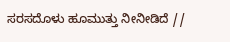ಸರಸದೊಳು ಹೂಮುತ್ತು ನೀನೀಡಿದೆ //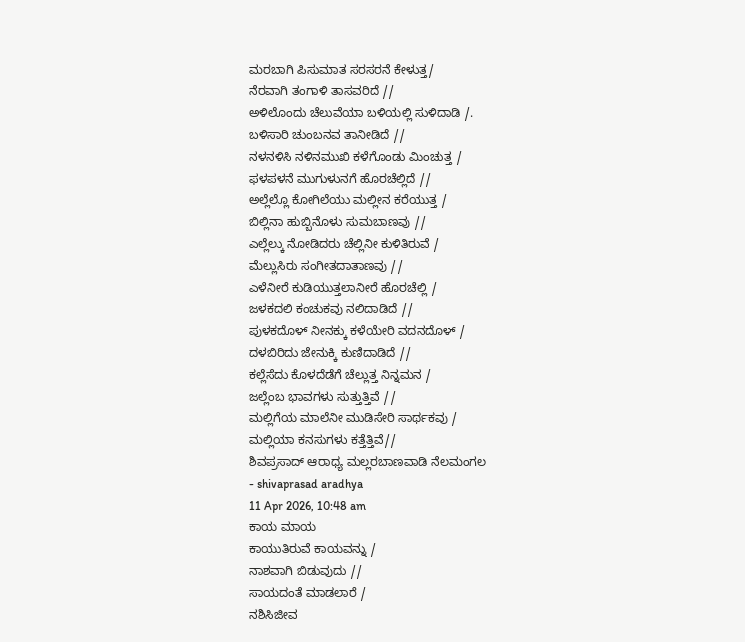ಮರಬಾಗಿ ಪಿಸುಮಾತ ಸರಸರನೆ ಕೇಳುತ್ತ/
ನೆರವಾಗಿ ತಂಗಾಳಿ ತಾಸವರಿದೆ //
ಅಳಿಲೊಂದು ಚೆಲುವೆಯಾ ಬಳಿಯಲ್ಲಿ ಸುಳಿದಾಡಿ /.
ಬಳಿಸಾರಿ ಚುಂಬನವ ತಾನೀಡಿದೆ //
ನಳನಳಿಸಿ ನಳಿನಮುಖಿ ಕಳೆಗೊಂಡು ಮಿಂಚುತ್ತ /
ಫಳಪಳನೆ ಮುಗುಳುನಗೆ ಹೊರಚೆಲ್ಲಿದೆ //
ಅಲ್ಲೆಲ್ಲೊ ಕೋಗಿಲೆಯು ಮಲ್ಲೀನ ಕರೆಯುತ್ತ /
ಬಿಲ್ಲಿನಾ ಹುಬ್ಬಿನೊಳು ಸುಮಬಾಣವು //
ಎಲ್ಲೆಲ್ಕು ನೋಡಿದರು ಚೆಲ್ಲಿನೀ ಕುಳಿತಿರುವೆ /
ಮೆಲ್ಲುಸಿರು ಸಂಗೀತದಾತಾಣವು //
ಎಳೆನೀರೆ ಕುಡಿಯುತ್ತಲಾನೀರೆ ಹೊರಚೆಲ್ಲಿ /
ಜಳಕದಲಿ ಕಂಚುಕವು ನಲಿದಾಡಿದೆ //
ಪುಳಕದೊಳ್ ನೀನಕ್ಕು ಕಳೆಯೇರಿ ವದನದೊಳ್ /
ದಳಬಿರಿದು ಜೇನುಕ್ಕಿ ಕುಣಿದಾಡಿದೆ //
ಕಲ್ಲೆಸೆದು ಕೊಳದೆಡೆಗೆ ಚೆಲ್ಲುತ್ತ ನಿನ್ನಮನ /
ಜಲ್ಲೆಂಬ ಭಾವಗಳು ಸುತ್ತುತ್ತಿವೆ //
ಮಲ್ಲಿಗೆಯ ಮಾಲೆನೀ ಮುಡಿಸೇರಿ ಸಾರ್ಥಕವು /
ಮಲ್ಲಿಯಾ ಕನಸುಗಳು ಕತ್ತೆತ್ತಿವೆ//
ಶಿವಪ್ರಸಾದ್ ಆರಾಧ್ಯ ಮಲ್ಲರಬಾಣವಾಡಿ ನೆಲಮಂಗಲ
- shivaprasad aradhya
11 Apr 2026, 10:48 am
ಕಾಯ ಮಾಯ
ಕಾಯುತಿರುವೆ ಕಾಯವನ್ನು /
ನಾಶವಾಗಿ ಬಿಡುವುದು //
ಸಾಯದಂತೆ ಮಾಡಲಾರೆ /
ನಶಿಸಿಜೀವ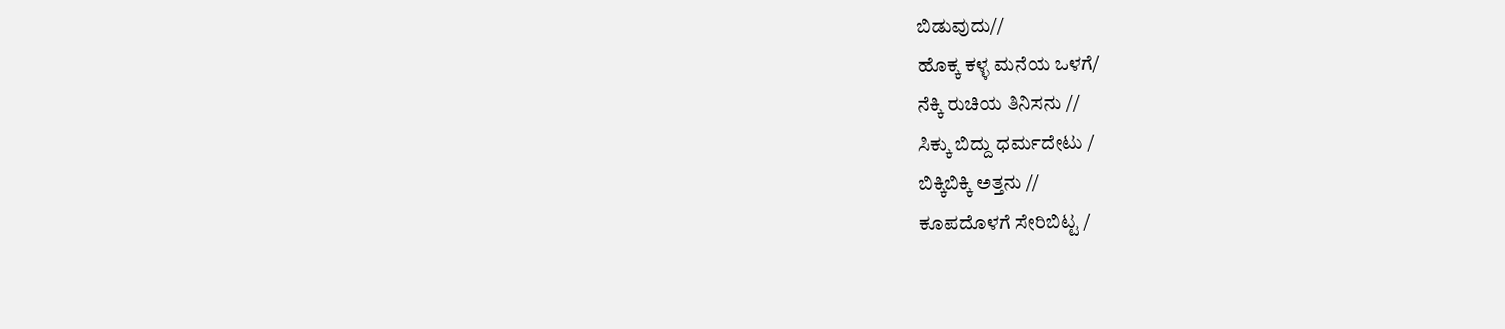ಬಿಡುವುದು//
ಹೊಕ್ಕ ಕಳ್ಳ ಮನೆಯ ಒಳಗೆ/
ನೆಕ್ಕಿ ರುಚಿಯ ತಿನಿಸನು //
ಸಿಕ್ಕು ಬಿದ್ದು ಧರ್ಮದೇಟು /
ಬಿಕ್ಕಿಬಿಕ್ಕಿ ಅತ್ತನು //
ಕೂಪದೊಳಗೆ ಸೇರಿಬಿಟ್ಟ /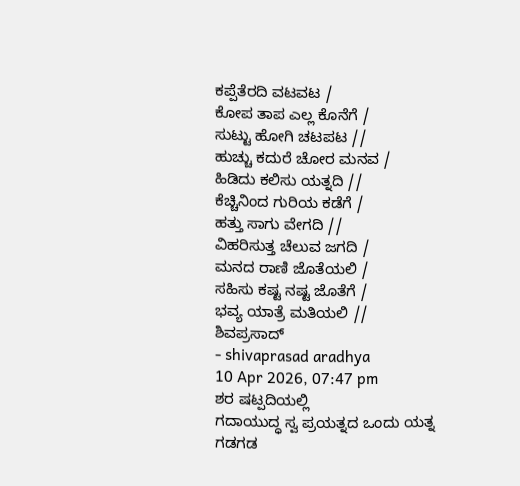ಕಪ್ಪೆತೆರದಿ ವಟವಟ /
ಕೋಪ ತಾಪ ಎಲ್ಲ ಕೊನೆಗೆ /
ಸುಟ್ಟು ಹೋಗಿ ಚಟಪಟ //
ಹುಚ್ಚು ಕದುರೆ ಚೋರ ಮನವ /
ಹಿಡಿದು ಕಲಿಸು ಯತ್ನದಿ //
ಕೆಚ್ಚಿನಿಂದ ಗುರಿಯ ಕಡೆಗೆ /
ಹತ್ತು ಸಾಗು ವೇಗದಿ //
ವಿಹರಿಸುತ್ತ ಚೆಲುವ ಜಗದಿ /
ಮನದ ರಾಣಿ ಜೊತೆಯಲಿ /
ಸಹಿಸು ಕಷ್ಟ ನಷ್ಟ ಜೊತೆಗೆ /
ಭವ್ಯ ಯಾತ್ರೆ ಮತಿಯಲಿ //
ಶಿವಪ್ರಸಾದ್
- shivaprasad aradhya
10 Apr 2026, 07:47 pm
ಶರ ಷಟ್ಪದಿಯಲ್ಲಿ
ಗದಾಯುದ್ಧ ಸ್ವ ಪ್ರಯತ್ನದ ಒಂದು ಯತ್ನ
ಗಡಗಡ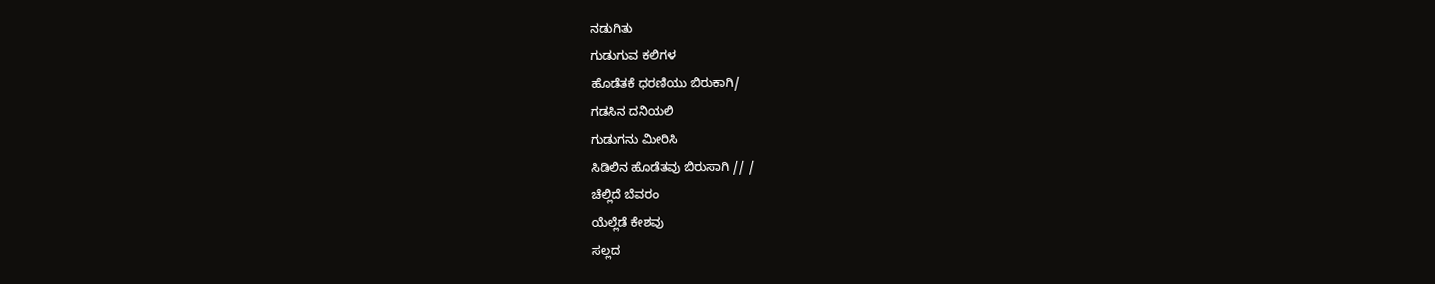ನಡುಗಿತು
ಗುಡುಗುವ ಕಲಿಗಳ
ಹೊಡೆತಕೆ ಧರಣಿಯು ಬಿರುಕಾಗಿ/
ಗಡಸಿನ ದನಿಯಲಿ
ಗುಡುಗನು ಮೀರಿಸಿ
ಸಿಡಿಲಿನ ಹೊಡೆತವು ಬಿರುಸಾಗಿ // /
ಚೆಲ್ಲಿದೆ ಬೆವರಂ
ಯೆಲ್ಲೆಡೆ ಕೇಶವು
ಸಲ್ಲದ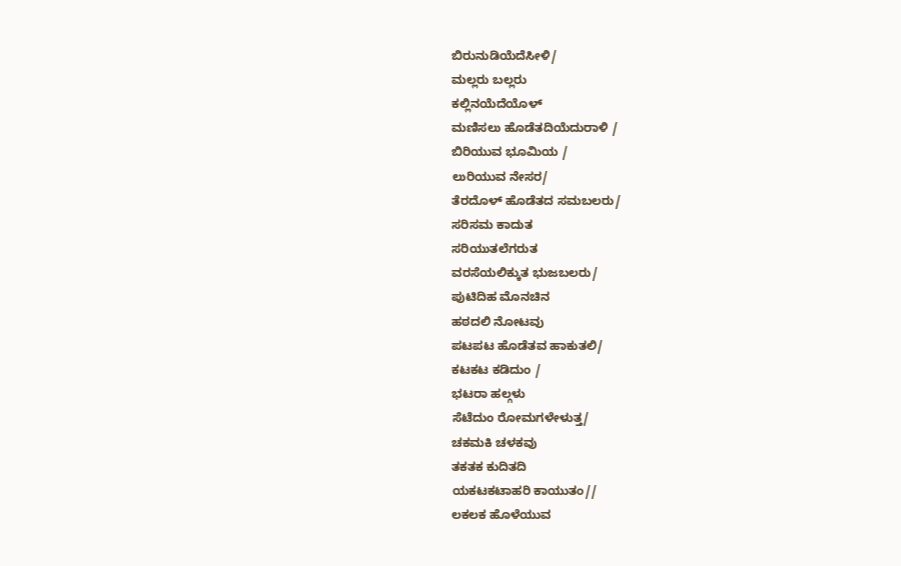ಬಿರುನುಡಿಯೆದೆಸೀಳಿ/
ಮಲ್ಲರು ಬಲ್ಲರು
ಕಲ್ಲಿನಯೆದೆಯೊಳ್
ಮಣಿಸಲು ಹೊಡೆತದಿಯೆದುರಾಳಿ /
ಬಿರಿಯುವ ಭೂಮಿಯ /
ಲುರಿಯುವ ನೇಸರ/
ತೆರದೊಳ್ ಹೊಡೆತದ ಸಮಬಲರು/
ಸರಿಸಮ ಕಾದುತ
ಸರಿಯುತಲೆಗರುತ
ವರಸೆಯಲಿಕ್ಕುತ ಭುಜಬಲರು/
ಪುಟಿದಿಹ ಮೊನಚಿನ
ಹಠದಲಿ ನೋಟವು
ಪಟಪಟ ಹೊಡೆತವ ಹಾಕುತಲಿ/
ಕಟಕಟ ಕಡಿದುಂ /
ಭಟರಾ ಹಲ್ಗಳು
ಸೆಟೆದುಂ ರೋಮಗಳೇಳುತ್ತ/
ಚಕಮಕಿ ಚಳಕವು
ತಕತಕ ಕುದಿತದಿ
ಯಕಟಕಟಾಹರಿ ಕಾಯುತಂ//
ಲಕಲಕ ಹೊಳೆಯುವ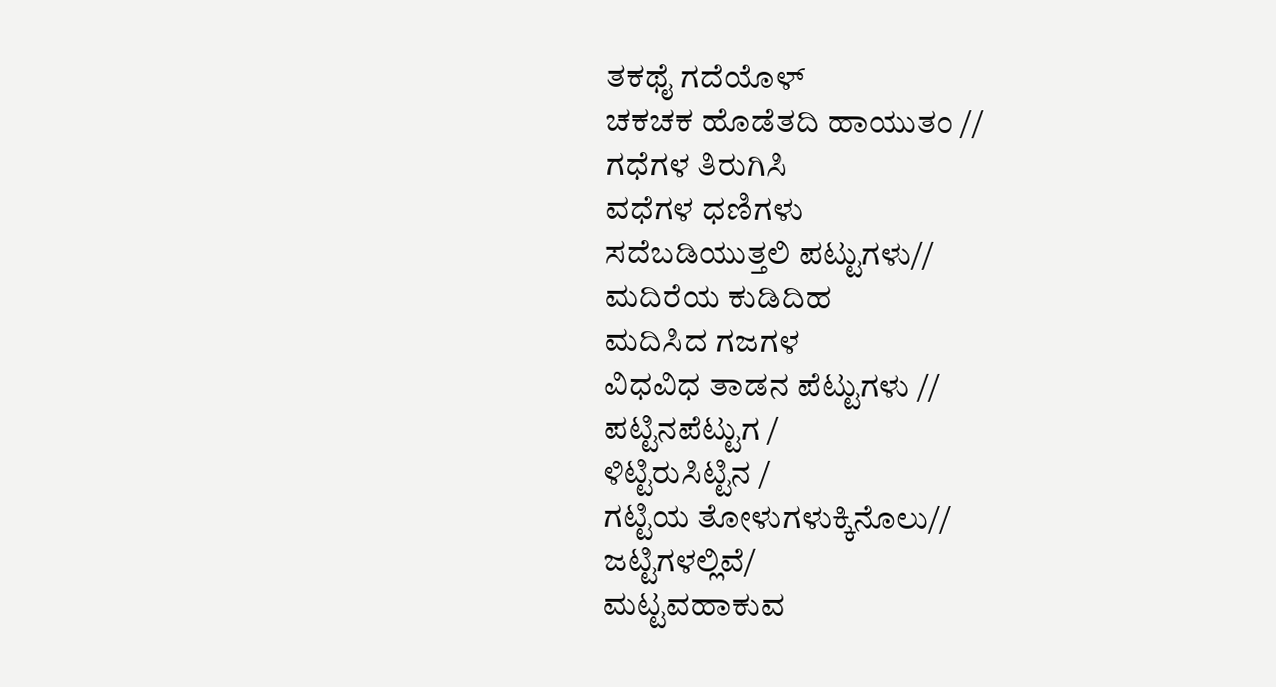ತಕಥೈ ಗದೆಯೊಳ್
ಚಕಚಕ ಹೊಡೆತದಿ ಹಾಯುತಂ //
ಗಧೆಗಳ ತಿರುಗಿಸಿ
ವಧೆಗಳ ಧಣಿಗಳು
ಸದೆಬಡಿಯುತ್ತಲಿ ಪಟ್ಟುಗಳು//
ಮದಿರೆಯ ಕುಡಿದಿಹ
ಮದಿಸಿದ ಗಜಗಳ
ವಿಧವಿಧ ತಾಡನ ಪೆಟ್ಟುಗಳು //
ಪಟ್ಟಿನಪೆಟ್ಟುಗ /
ಳಿಟ್ಟಿರುಸಿಟ್ಟಿನ /
ಗಟ್ಟಿಯ ತೋಳುಗಳುಕ್ಕಿನೊಲು//
ಜಟ್ಟಿಗಳಲ್ಲಿವೆ/
ಮಟ್ಟವಹಾಕುವ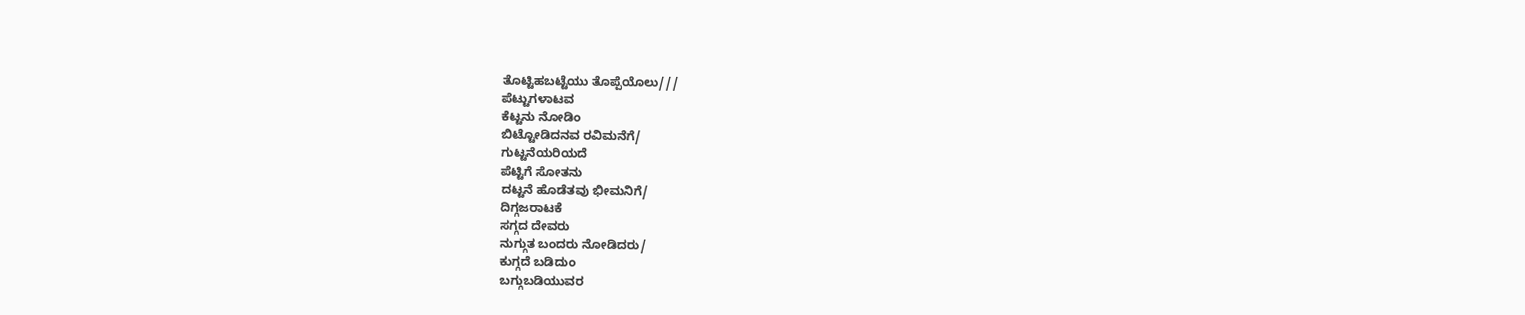ತೊಟ್ಟಿಹಬಟ್ಟೆಯು ತೊಪ್ಪೆಯೊಲು///
ಪೆಟ್ಟುಗಳಾಟವ
ಕೆಟ್ಟನು ನೋಡಿಂ
ಬಿಟ್ಟೋಡಿದನವ ರವಿಮನೆಗೆ/
ಗುಟ್ಟನೆಯರಿಯದೆ
ಪೆಟ್ಟಿಗೆ ಸೋತನು
ದಟ್ಟನೆ ಹೊಡೆತವು ಭೀಮನಿಗೆ/
ದಿಗ್ಗಜರಾಟಕೆ
ಸಗ್ಗದ ದೇವರು
ನುಗ್ಗುತ ಬಂದರು ನೋಡಿದರು/
ಕುಗ್ಗದೆ ಬಡಿದುಂ
ಬಗ್ಗುಬಡಿಯುವರ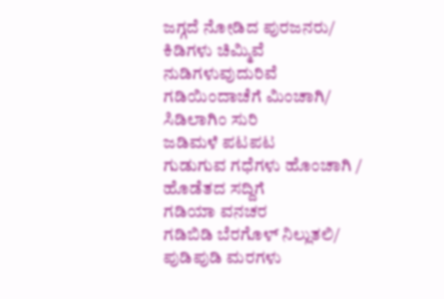ಜಗ್ಗದೆ ನೋಡಿದ ಪುರಜನರು/
ಕಿಡಿಗಳು ಚಿಮ್ಮಿವೆ
ನುಡಿಗಳುವುದುರಿವೆ
ಗಡಿಯಿಂದಾಚೆಗೆ ಮಿಂಚಾಗಿ/
ಸಿಡಿಲಾಗಿಂ ಸುರಿ
ಜಡಿಮಳೆ ಪಟಪಟ
ಗುಡುಗುವ ಗಧೆಗಳು ಹೊಂಚಾಗಿ /
ಹೊಡೆತದ ಸದ್ದಿಗೆ
ಗಡಿಯಾ ವನಚರ
ಗಡಿಬಿಡಿ ಬೆರಗೊಳ್ ನಿಲ್ಲುತಲಿ/
ಪುಡಿಪುಡಿ ಮರಗಳು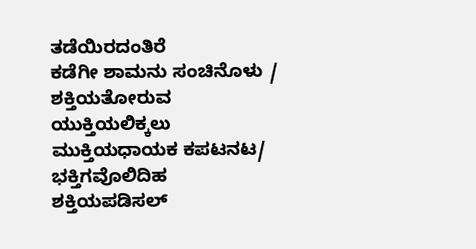ತಡೆಯಿರದಂತಿರೆ
ಕಡೆಗೀ ಶಾಮನು ಸಂಚಿನೊಳು /
ಶಕ್ತಿಯತೋರುವ
ಯುಕ್ತಿಯಲಿಕ್ಕಲು
ಮುಕ್ತಿಯಧಾಯಕ ಕಪಟನಟ/
ಭಕ್ತಿಗವೊಲಿದಿಹ
ಶಕ್ತಿಯಪಡಿಸಲ್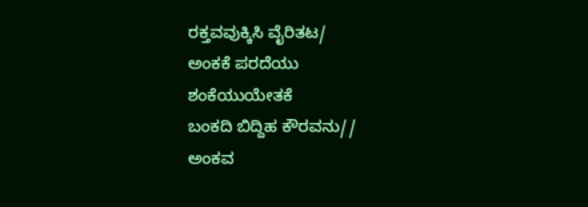ರಕ್ತವವುಕ್ಕಿಸಿ ವೈರಿತಟ/
ಅಂಕಕೆ ಪರದೆಯು
ಶಂಕೆಯುಯೇತಕೆ
ಬಂಕದಿ ಬಿದ್ದಿಹ ಕೌರವನು//
ಅಂಕವ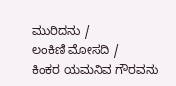ಮುರಿದನು /
ಲಂಕಿಣಿ ಮೋಸದಿ /
ಕಿಂಕರ ಯಮನಿವ ಗೌರವನು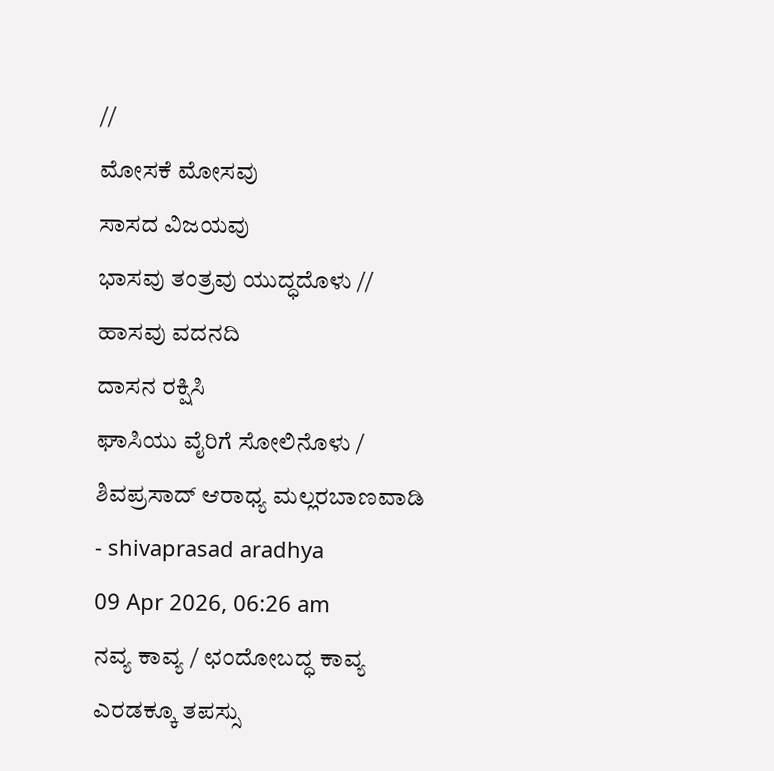//
ಮೋಸಕೆ ಮೋಸವು
ಸಾಸದ ವಿಜಯವು
ಭಾಸವು ತಂತ್ರವು ಯುದ್ಧದೊಳು //
ಹಾಸವು ವದನದಿ
ದಾಸನ ರಕ್ಷಿಸಿ
ಘಾಸಿಯು ವೈರಿಗೆ ಸೋಲಿನೊಳು /
ಶಿವಪ್ರಸಾದ್ ಆರಾಧ್ಯ ಮಲ್ಲರಬಾಣವಾಡಿ
- shivaprasad aradhya
09 Apr 2026, 06:26 am
ನವ್ಯ ಕಾವ್ಯ / ಛಂದೋಬದ್ಧ ಕಾವ್ಯ
ಎರಡಕ್ಕೂ ತಪಸ್ಸು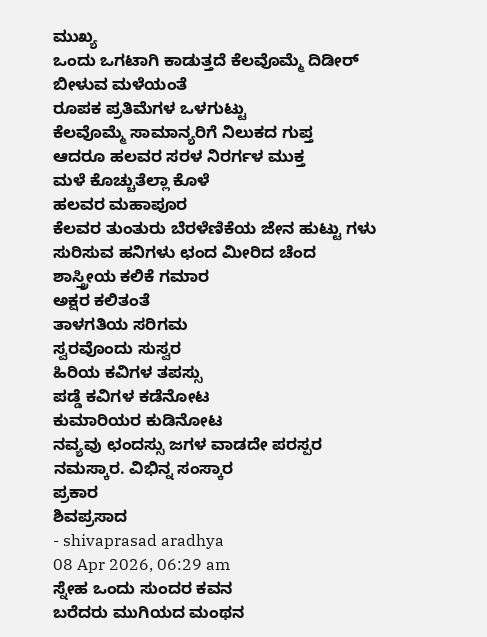ಮುಖ್ಯ
ಒಂದು ಒಗಟಾಗಿ ಕಾಡುತ್ತದೆ ಕೆಲವೊಮ್ಮೆ ದಿಡೀರ್ ಬೀಳುವ ಮಳೆಯಂತೆ
ರೂಪಕ ಪ್ರತಿಮೆಗಳ ಒಳಗುಟ್ಟು
ಕೆಲವೊಮ್ಮೆ ಸಾಮಾನ್ಯರಿಗೆ ನಿಲುಕದ ಗುಪ್ತ
ಆದರೂ ಹಲವರ ಸರಳ ನಿರರ್ಗಳ ಮುಕ್ತ
ಮಳೆ ಕೊಚ್ಚುತೆಲ್ಲಾ ಕೊಳೆ
ಹಲವರ ಮಹಾಪೂರ
ಕೆಲವರ ತುಂತುರು ಬೆರಳೆಣಿಕೆಯ ಜೇನ ಹುಟ್ಟು ಗಳು ಸುರಿಸುವ ಹನಿಗಳು ಛಂದ ಮೀರಿದ ಚೆಂದ
ಶಾಸ್ತ್ರೀಯ ಕಲಿಕೆ ಗಮಾರ
ಅಕ್ಷರ ಕಲಿತಂತೆ
ತಾಳಗತಿಯ ಸರಿಗಮ
ಸ್ವರವೊಂದು ಸುಸ್ವರ
ಹಿರಿಯ ಕವಿಗಳ ತಪಸ್ಸು
ಪಡ್ಡೆ ಕವಿಗಳ ಕಡೆನೋಟ
ಕುಮಾರಿಯರ ಕುಡಿನೋಟ
ನವ್ಯವು ಛಂದಸ್ಸು ಜಗಳ ವಾಡದೇ ಪರಸ್ಪರ ನಮಸ್ಕಾರ. ವಿಭಿನ್ನ ಸಂಸ್ಕಾರ
ಪ್ರಕಾರ
ಶಿವಪ್ರಸಾದ
- shivaprasad aradhya
08 Apr 2026, 06:29 am
ಸ್ನೇಹ ಒಂದು ಸುಂದರ ಕವನ
ಬರೆದರು ಮುಗಿಯದ ಮಂಥನ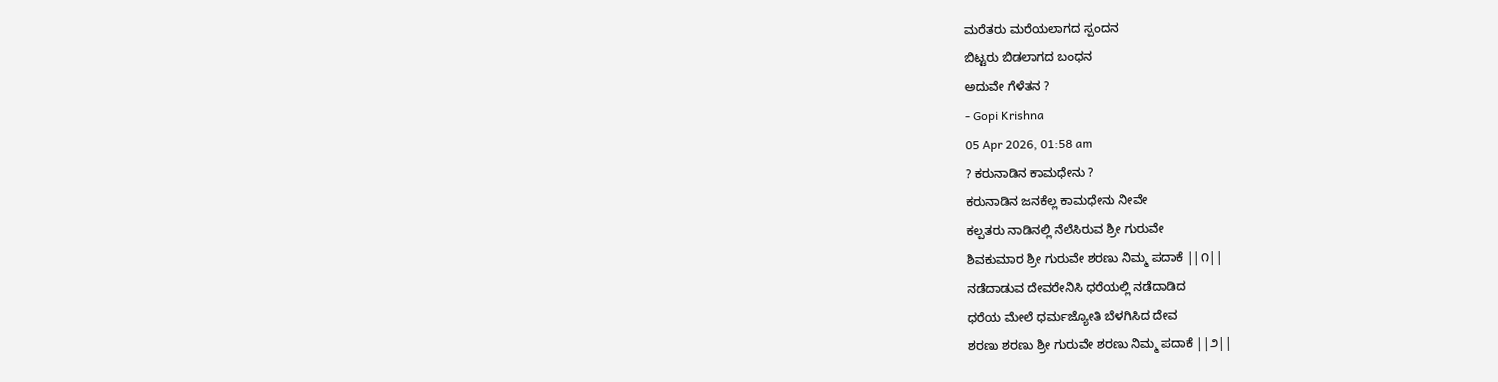ಮರೆತರು ಮರೆಯಲಾಗದ ಸ್ಪಂದನ
ಬಿಟ್ಟರು ಬಿಡಲಾಗದ ಬಂಧನ
ಅದುವೇ ಗೆಳೆತನ ?
- Gopi Krishna
05 Apr 2026, 01:58 am
? ಕರುನಾಡಿನ ಕಾಮಧೇನು ?
ಕರುನಾಡಿನ ಜನಕೆಲ್ಲ ಕಾಮಧೇನು ನೀವೇ
ಕಲ್ಪತರು ನಾಡಿನಲ್ಲಿ ನೆಲೆಸಿರುವ ಶ್ರೀ ಗುರುವೇ
ಶಿವಕುಮಾರ ಶ್ರೀ ಗುರುವೇ ಶರಣು ನಿಮ್ಮ ಪದಾಕೆ ||೧||
ನಡೆದಾಡುವ ದೇವರೇನಿಸಿ ಧರೆಯಲ್ಲಿ ನಡೆದಾಡಿದ
ಧರೆಯ ಮೇಲೆ ಧರ್ಮಜ್ಯೋತಿ ಬೆಳಗಿಸಿದ ದೇವ
ಶರಣು ಶರಣು ಶ್ರೀ ಗುರುವೇ ಶರಣು ನಿಮ್ಮ ಪದಾಕೆ ||೨||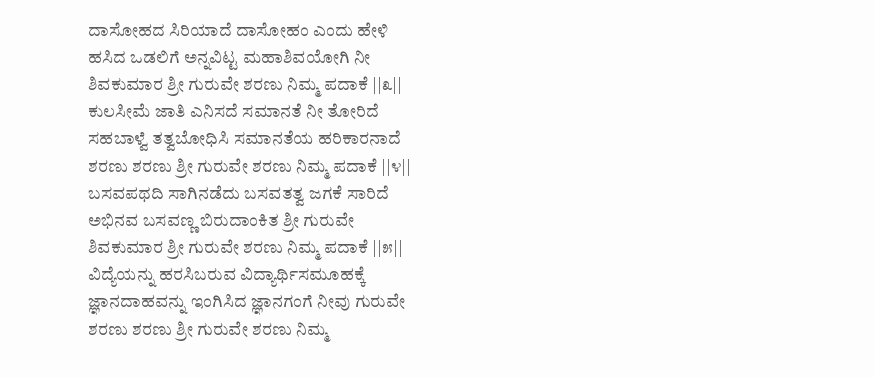ದಾಸೋಹದ ಸಿರಿಯಾದೆ ದಾಸೋಹಂ ಎಂದು ಹೇಳಿ
ಹಸಿದ ಒಡಲಿಗೆ ಅನ್ನವಿಟ್ಟ ಮಹಾಶಿವಯೋಗಿ ನೀ
ಶಿವಕುಮಾರ ಶ್ರೀ ಗುರುವೇ ಶರಣು ನಿಮ್ಮ ಪದಾಕೆ ||೩||
ಕುಲಸೀಮೆ ಜಾತಿ ಎನಿಸದೆ ಸಮಾನತೆ ನೀ ತೋರಿದೆ
ಸಹಬಾಳ್ವೆ ತತ್ವಬೋಧಿಸಿ ಸಮಾನತೆಯ ಹರಿಕಾರನಾದೆ
ಶರಣು ಶರಣು ಶ್ರೀ ಗುರುವೇ ಶರಣು ನಿಮ್ಮ ಪದಾಕೆ ||೪||
ಬಸವಪಥದಿ ಸಾಗಿನಡೆದು ಬಸವತತ್ವ ಜಗಕೆ ಸಾರಿದೆ
ಅಭಿನವ ಬಸವಣ್ಣ ಬಿರುದಾಂಕಿತ ಶ್ರೀ ಗುರುವೇ
ಶಿವಕುಮಾರ ಶ್ರೀ ಗುರುವೇ ಶರಣು ನಿಮ್ಮ ಪದಾಕೆ ||೫||
ವಿದ್ಯೆಯನ್ನು ಹರಸಿಬರುವ ವಿದ್ಯಾರ್ಥಿಸಮೂಹಕ್ಕೆ
ಜ್ಞಾನದಾಹವನ್ನು ಇಂಗಿಸಿದ ಜ್ಞಾನಗಂಗೆ ನೀವು ಗುರುವೇ
ಶರಣು ಶರಣು ಶ್ರೀ ಗುರುವೇ ಶರಣು ನಿಮ್ಮ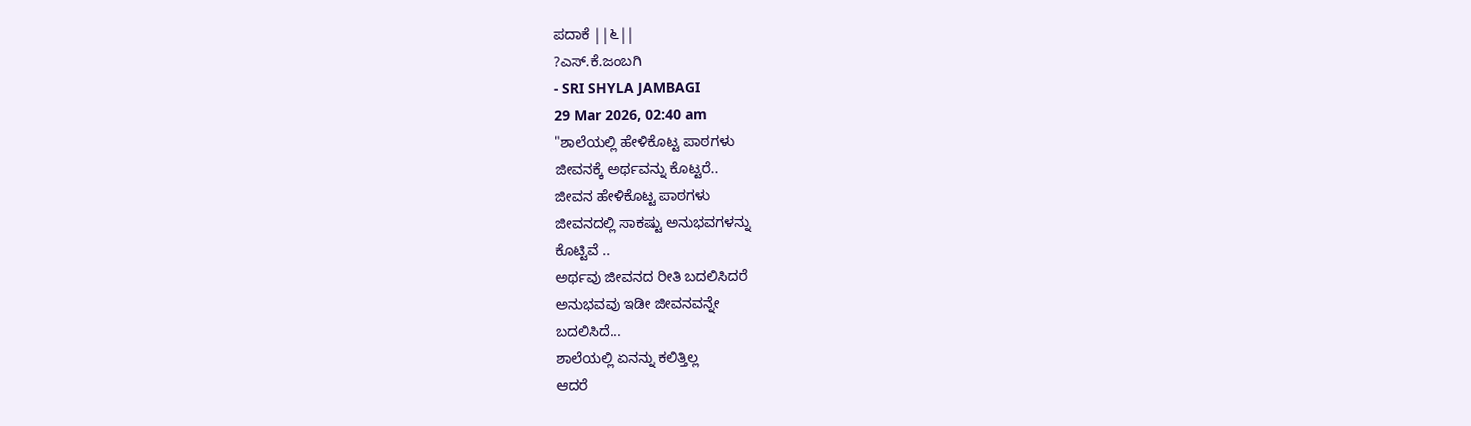ಪದಾಕೆ ||೬||
?ಎಸ್.ಕೆ.ಜಂಬಗಿ
- SRI SHYLA JAMBAGI
29 Mar 2026, 02:40 am
"ಶಾಲೆಯಲ್ಲಿ ಹೇಳಿಕೊಟ್ಟ ಪಾಠಗಳು
ಜೀವನಕ್ಕೆ ಅರ್ಥವನ್ನು ಕೊಟ್ಟರೆ..
ಜೀವನ ಹೇಳಿಕೊಟ್ಟ ಪಾಠಗಳು
ಜೀವನದಲ್ಲಿ ಸಾಕಷ್ಟು ಅನುಭವಗಳನ್ನು
ಕೊಟ್ಟಿವೆ ..
ಅರ್ಥವು ಜೀವನದ ರೀತಿ ಬದಲಿಸಿದರೆ
ಅನುಭವವು ಇಡೀ ಜೀವನವನ್ನೇ
ಬದಲಿಸಿದೆ...
ಶಾಲೆಯಲ್ಲಿ ಏನನ್ನು ಕಲಿತ್ತಿಲ್ಲ
ಆದರೆ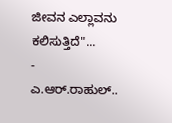ಜೀವನ ಎಲ್ಲಾವನು ಕಲಿಸುತ್ತಿದೆ"...
- ಎ.ಆರ್.ರಾಹುಲ್..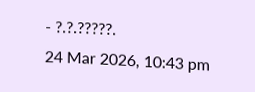- ?.?.?????.
24 Mar 2026, 10:43 pm